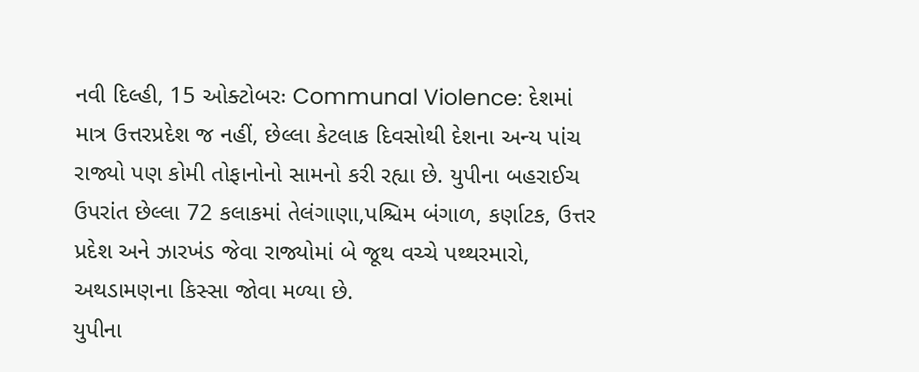નવી દિલ્હી, 15 ઓક્ટોબરઃ Communal Violence: દેશમાં માત્ર ઉત્તરપ્રદેશ જ નહીં, છેલ્લા કેટલાક દિવસોથી દેશના અન્ય પાંચ રાજ્યો પણ કોમી તોફાનોનો સામનો કરી રહ્યા છે. યુપીના બહરાઈચ ઉપરાંત છેલ્લા 72 કલાકમાં તેલંગાણા,પશ્ચિમ બંગાળ, કર્ણાટક, ઉત્તર પ્રદેશ અને ઝારખંડ જેવા રાજ્યોમાં બે જૂથ વચ્ચે પથ્થરમારો, અથડામણના કિસ્સા જોવા મળ્યા છે.
યુપીના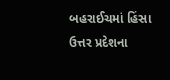બહરાઈચમાં હિંસા
ઉત્તર પ્રદેશના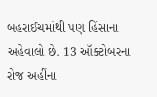બહરાઈચમાંથી પણ હિંસાના અહેવાલો છે. 13 ઑક્ટોબરના રોજ અહીંના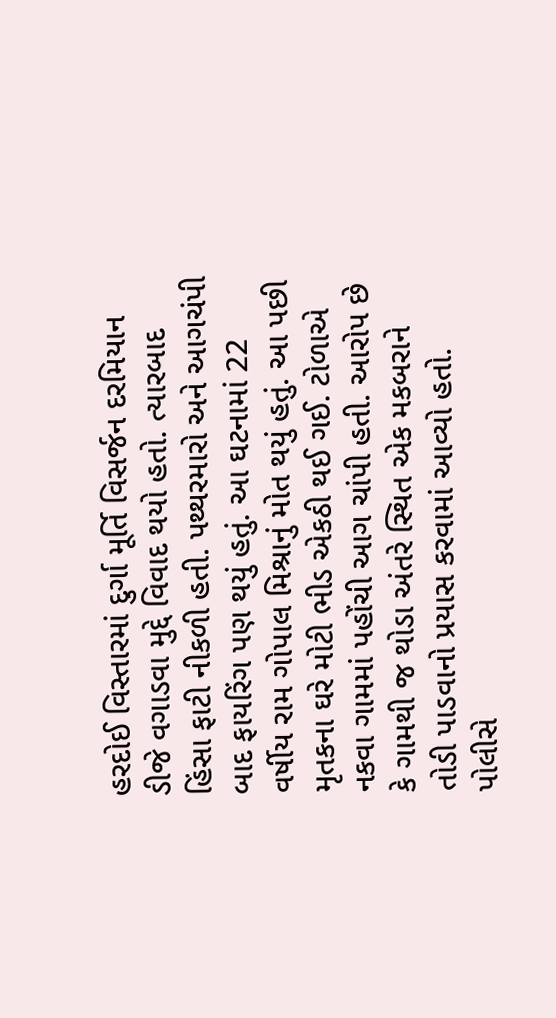હરદોઈ વિસ્તારમાં દુર્ગા મૂર્તિ વિસર્જન દરમિયાન ડીજે વગાડવા મુદ્દે વિવાદ થયો હતો. ત્યારબાદ હિંસા ફાટી નીકળી હતી. પથ્થરમારો અને આગચંપી બાદ ફાયરિંગ પણ થયું હતું. આ ઘટનામાં 22 વર્ષીય રામ ગોપાલ મિશ્રાનું મોત થયું હતું. આ પછી મૃતકના ઘરે મોટી ભીડ એકઠી થઈ ગઈ. ટોળાએ નકવા ગામમાં પહોંચી આગ ચાંપી હતી. આરોપ છે કે ગામથી જ થોડા અંતરે સ્થિત એક મકબરાને તોડી પાડવાનો પ્રયાસ કરવામાં આવ્યો હતો. પોલીસે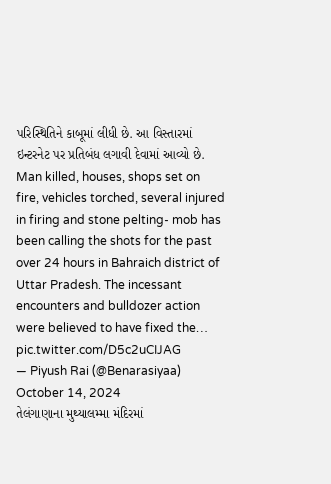પરિસ્થિતિને કાબૂમાં લીધી છે. આ વિસ્તારમાં ઇન્ટરનેટ પર પ્રતિબંધ લગાવી દેવામાં આવ્યો છે.
Man killed, houses, shops set on fire, vehicles torched, several injured in firing and stone pelting- mob has been calling the shots for the past over 24 hours in Bahraich district of Uttar Pradesh. The incessant encounters and bulldozer action were believed to have fixed the… pic.twitter.com/D5c2uCIJAG
— Piyush Rai (@Benarasiyaa) October 14, 2024
તેલંગાણાના મુથ્યાલમ્મા મંદિરમાં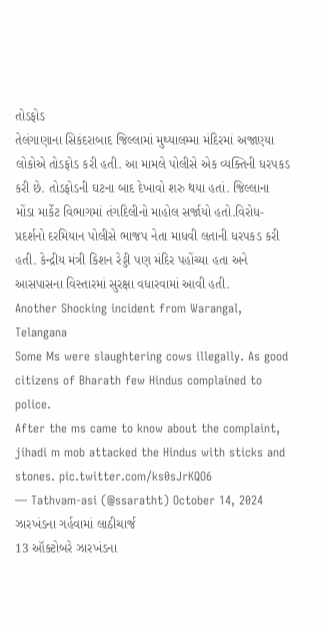તોડફોડ
તેલંગાણાના સિકંદરાબાદ જિલ્લામાં મુથ્યાલમ્મા મંદિરમાં અજાણ્યા લોકોએ તોડફોડ કરી હતી. આ મામલે પોલીસે એક વ્યક્તિની ધરપકડ કરી છે. તોડફોડની ઘટના બાદ દેખાવો શરુ થયા હતાં. જિલ્લાના મોંડા માર્કેટ વિભાગમાં તંગદિલીનો માહોલ સર્જાયો હતો.વિરોધ-પ્રદર્શનો દરમિયાન પોલીસે ભાજપ નેતા માધવી લતાની ધરપકડ કરી હતી. કેન્દ્રીય મંત્રી કિશન રેડ્ડી પણ મંદિર પહોંચ્યા હતા અને આસપાસના વિસ્તારમાં સુરક્ષા વધારવામાં આવી હતી.
Another Shocking incident from Warangal, Telangana
Some Ms were slaughtering cows illegally. As good citizens of Bharath few Hindus complained to police.
After the ms came to know about the complaint, jihadi m mob attacked the Hindus with sticks and stones. pic.twitter.com/ks0sJrKQO6
— Tathvam-asi (@ssaratht) October 14, 2024
ઝારખંડના ગર્હવામાં લાઠીચાર્જ
13 ઑક્ટોબરે ઝારખંડના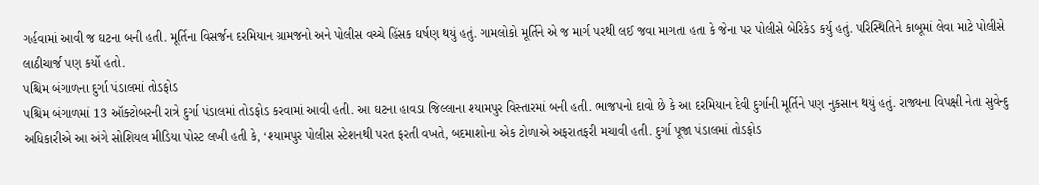ગર્હવામાં આવી જ ઘટના બની હતી. મૂર્તિના વિસર્જન દરમિયાન ગ્રામજનો અને પોલીસ વચ્ચે હિંસક ઘર્ષણ થયું હતું. ગામલોકો મૂર્તિને એ જ માર્ગ પરથી લઈ જવા માગતા હતા કે જેના પર પોલીસે બેરિકેડ કર્યુ હતું. પરિસ્થિતિને કાબૂમાં લેવા માટે પોલીસે લાઠીચાર્જ પણ કર્યો હતો.
પશ્ચિમ બંગાળના દુર્ગા પંડાલમાં તોડફોડ
પશ્ચિમ બંગાળમાં 13 ઑક્ટોબરની રાત્રે દુર્ગા પંડાલમાં તોડફોડ કરવામાં આવી હતી. આ ઘટના હાવડા જિલ્લાના શ્યામપુર વિસ્તારમાં બની હતી. ભાજપનો દાવો છે કે આ દરમિયાન દેવી દુર્ગાની મૂર્તિને પણ નુકસાન થયું હતું. રાજ્યના વિપક્ષી નેતા સુવેન્દુ અધિકારીએ આ અંગે સોશિયલ મીડિયા પોસ્ટ લખી હતી કે, ‘શ્યામપુર પોલીસ સ્ટેશનથી પરત ફરતી વખતે, બદમાશોના એક ટોળાએ અફરાતફરી મચાવી હતી. દુર્ગા પૂજા પંડાલમાં તોડફોડ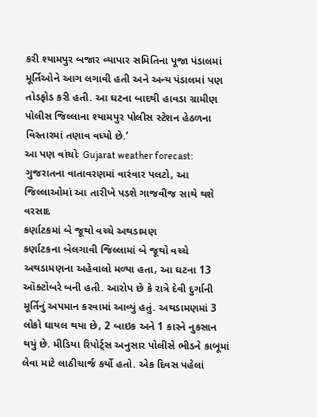કરી શ્યામપુર બજાર વ્યાપાર સમિતિના પૂજા પંડાલમાં મૂર્તિઓને આગ લગાવી હતી અને અન્ય પંડાલમાં પણ તોડફોડ કરી હતી. આ ઘટના બાદથી હાવડા ગ્રામીણ પોલીસ જિલ્લાના શ્યામપુર પોલીસ સ્ટેશન હેઠળના વિસ્તારમાં તણાવ વધ્યો છે.’
આ પણ વાંચોઃ Gujarat weather forecast: ગુજરાતના વાતાવરણમાં વારંવાર પલટો, આ જિલ્લાઓમાં આ તારીખે પડશે ગાજવીજ સાથે થશે વરસાદ
કર્ણાટકમાં બે જૂથો વચ્ચે અથડામણ
કર્ણાટકના બેલગાવી જિલ્લામાં બે જૂથો વચ્ચે અથડામણના અહેવાલો મળ્યા હતા, આ ઘટના 13 ઑક્ટોબરે બની હતી. આરોપ છે કે રાત્રે દેવી દુર્ગાની મૂર્તિનું અપમાન કરવામાં આવ્યું હતું. અથડામણમાં 3 લોકો ઘાયલ થયા છે, 2 બાઇક અને 1 કારને નુકસાન થયું છે. મીડિયા રિપોર્ટ્સ અનુસાર પોલીસે ભીડને કાબૂમાં લેવા માટે લાઠીચાર્જ કર્યો હતો. એક દિવસ પહેલાં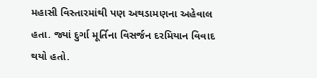મહાસી વિસ્તારમાંથી પણ અથડામણના અહેવાલ હતા. જ્યાં દુર્ગા મૂર્તિના વિસર્જન દરમિયાન વિવાદ થયો હતો.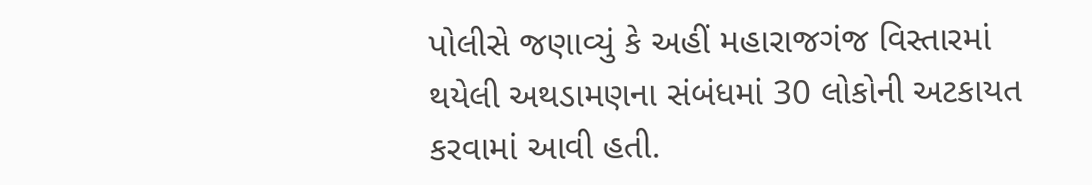પોલીસે જણાવ્યું કે અહીં મહારાજગંજ વિસ્તારમાં થયેલી અથડામણના સંબંધમાં 30 લોકોની અટકાયત કરવામાં આવી હતી.